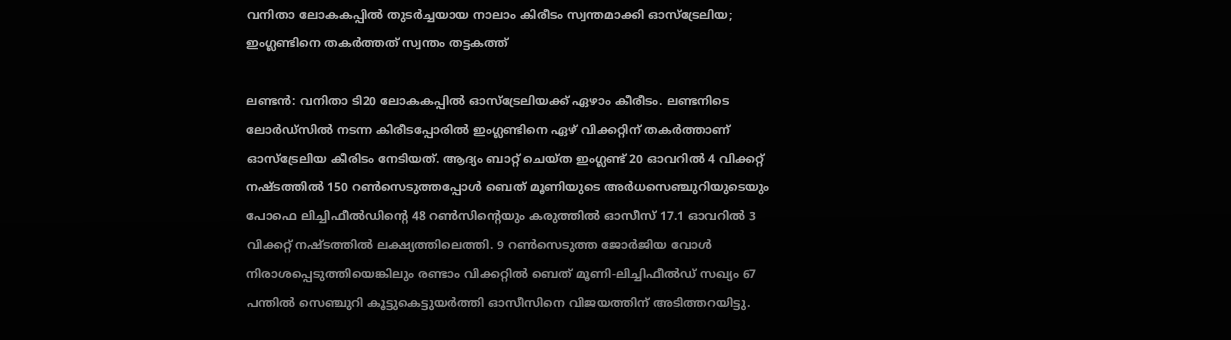വനിതാ ലോകകപ്പിൽ തുടർച്ചയായ നാലാം കിരീടം സ്വന്തമാക്കി ഓസ്ട്രേലിയ; ഇംഗ്ലണ്ടിനെ തകർത്തത് സ്വന്തം തട്ടകത്ത്

ലണ്ടൻ: വനിതാ ടി20 ലോകകപ്പില്‍ ഓസ്ട്രേലിയക്ക് ഏഴാം കീരീടം. ലണ്ടനിടെ ലോര്‍ഡ്സില്‍ നടന്ന കിരീടപ്പോരില്‍ ഇംഗ്ലണ്ടിനെ ഏഴ് വിക്കറ്റിന് തകര്‍ത്താണ് ഓസ്ട്രേലിയ കീരിടം നേടിയത്. ആദ്യം ബാറ്റ് ചെയ്ത ഇംഗ്ലണ്ട് 20 ഓവറില്‍ 4 വിക്കറ്റ് നഷ്ടത്തില്‍ 150 റണ്‍സെടുത്തപ്പോള്‍ ബെത് മൂണിയുടെ അര്‍ധസെഞ്ചുറിയുടെയും പോഫെ ലിച്ചിഫീല്‍ഡിന്‍റെ 48 റണ്‍സിന്‍റെയും കരുത്തില്‍ ഓസീസ് 17.1 ഓവറില്‍ 3 വിക്കറ്റ് നഷ്ടത്തില്‍ ലക്ഷ്യത്തിലെത്തി. 9 റണ്‍സെടുത്ത ജോര്‍ജിയ വോള്‍ നിരാശപ്പെടുത്തിയെങ്കിലും രണ്ടാം വിക്കറ്റില്‍ ബെത് മൂണി-ലിച്ചിഫീല്‍ഡ് സഖ്യം 67 പന്തില്‍ സെഞ്ചുറി കൂട്ടുകെട്ടുയര്‍ത്തി ഓസീസിനെ വിജയത്തിന് അടിത്തറയിട്ടു.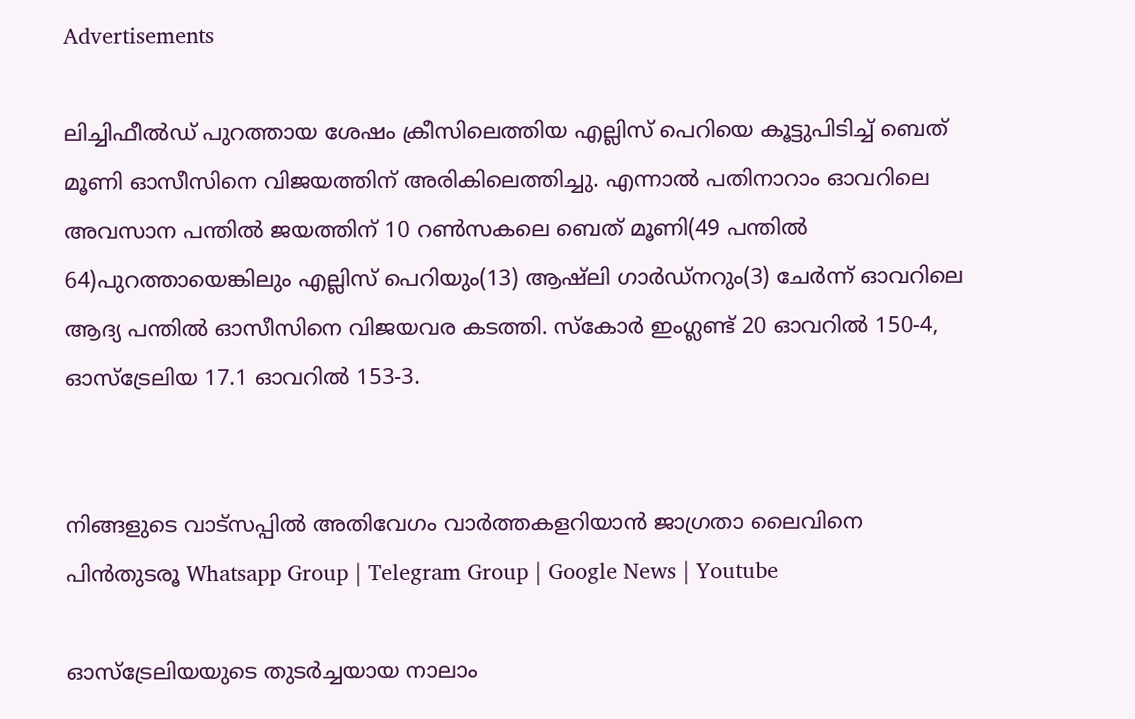Advertisements

ലിച്ചിഫീല്‍ഡ് പുറത്തായ ശേഷം ക്രീസിലെത്തിയ എല്ലിസ് പെറിയെ കൂട്ടുപിടിച്ച്‌ ബെത് മൂണി ഓസീസിനെ വിജയത്തിന് അരികിലെത്തിച്ചു. എന്നാല്‍ പതിനാറാം ഓവറിലെ അവസാന പന്തില്‍ ജയത്തിന് 10 റണ്‍സകലെ ബെത് മൂണി(49 പന്തില്‍ 64)പുറത്തായെങ്കിലും എല്ലിസ് പെറിയും(13) ആഷ്‌ലി ഗാര്‍ഡ്നറും(3) ചേര്‍ന്ന് ഓവറിലെ ആദ്യ പന്തില്‍ ഓസീസിനെ വിജയവര കടത്തി. സ്കോര്‍ ഇംഗ്ലണ്ട് 20 ഓവറില്‍ 150-4, ഓസ്ട്രേലിയ 17.1 ഓവറില്‍ 153-3.


നിങ്ങളുടെ വാട്സപ്പിൽ അതിവേഗം വാർത്തകളറിയാൻ ജാഗ്രതാ ലൈവിനെ പിൻതുടരൂ Whatsapp Group | Telegram Group | Google News | Youtube

ഓസ്ട്രേലിയയുടെ തുടര്‍ച്ചയായ നാലാം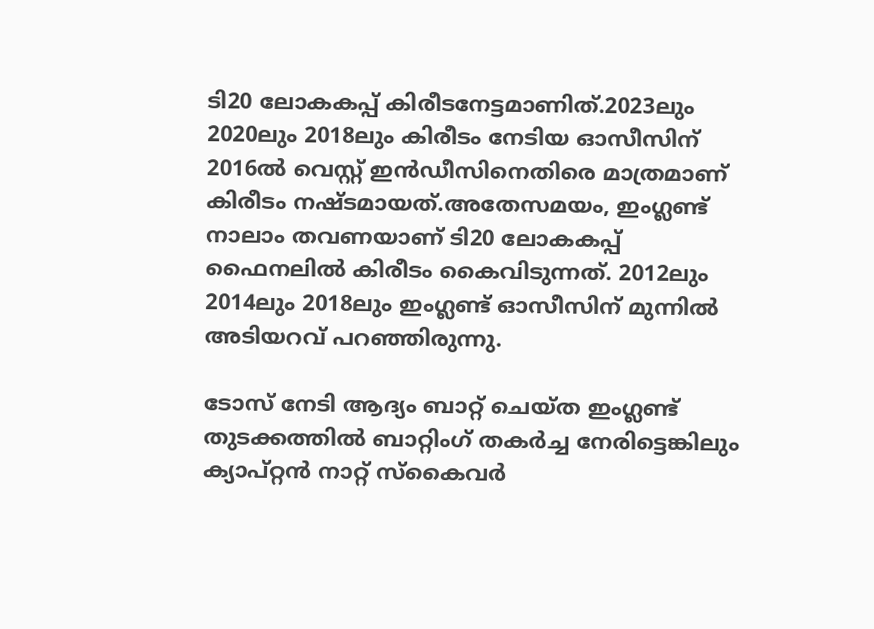ടി20 ലോകകപ്പ് കിരീടനേട്ടമാണിത്.2023ലും 2020ലും 2018ലും കിരീടം നേടിയ ഓസീസിന് 2016ല്‍ വെസ്റ്റ് ഇന്‍ഡീസിനെതിരെ മാത്രമാണ് കിരീടം നഷ്ടമായത്.അതേസമയം, ഇംഗ്ലണ്ട് നാലാം തവണയാണ് ടി20 ലോകകപ്പ് ഫൈനലില്‍ കിരീടം കൈവിടുന്നത്. 2012ലും 2014ലും 2018ലും ഇംഗ്ലണ്ട് ഓസീസിന് മുന്നില്‍ അടിയറവ് പറഞ്ഞിരുന്നു.

ടോസ് നേടി ആദ്യം ബാറ്റ് ചെയ്ത ഇംഗ്ലണ്ട് തുടക്കത്തില്‍ ബാറ്റിംഗ് തകര്‍ച്ച നേരിട്ടെങ്കിലും ക്യാപ്റ്റൻ നാറ്റ് സ്കൈവര്‍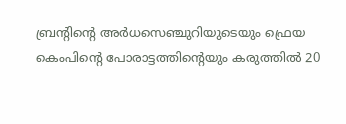ബ്രന്‍റിന്‍റെ അര്‍ധസെഞ്ചുറിയുടെയും ഫ്രെയ കെംപിന്‍റെ പോരാട്ടത്തിന്‍റെയും കരുത്തില്‍ 20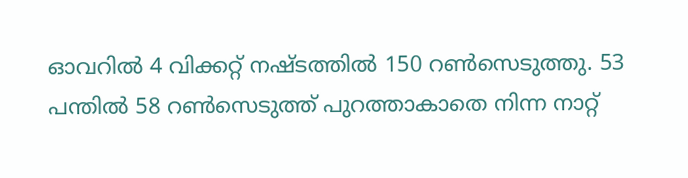ഓവറില്‍ 4 വിക്കറ്റ് നഷ്ടത്തില്‍ 150 റണ്‍സെടുത്തു. 53 പന്തില്‍ 58 റണ്‍സെടുത്ത് പുറത്താകാതെ നിന്ന നാറ്റ്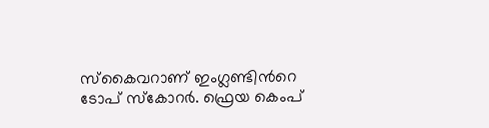സ്കൈവറാണ് ഇംഗ്ലണ്ടിന്‍റെ ടോപ് സ്കോറര്‍. ഫ്രെയ കെംപ്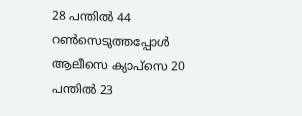28 പന്തില്‍ 44 റണ്‍സെടുത്തപ്പോള്‍ ആലീസെ ക്യാപ്സെ 20 പന്തില്‍ 23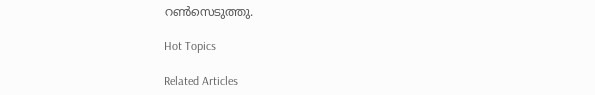റണ്‍സെടുത്തു.

Hot Topics

Related Articles